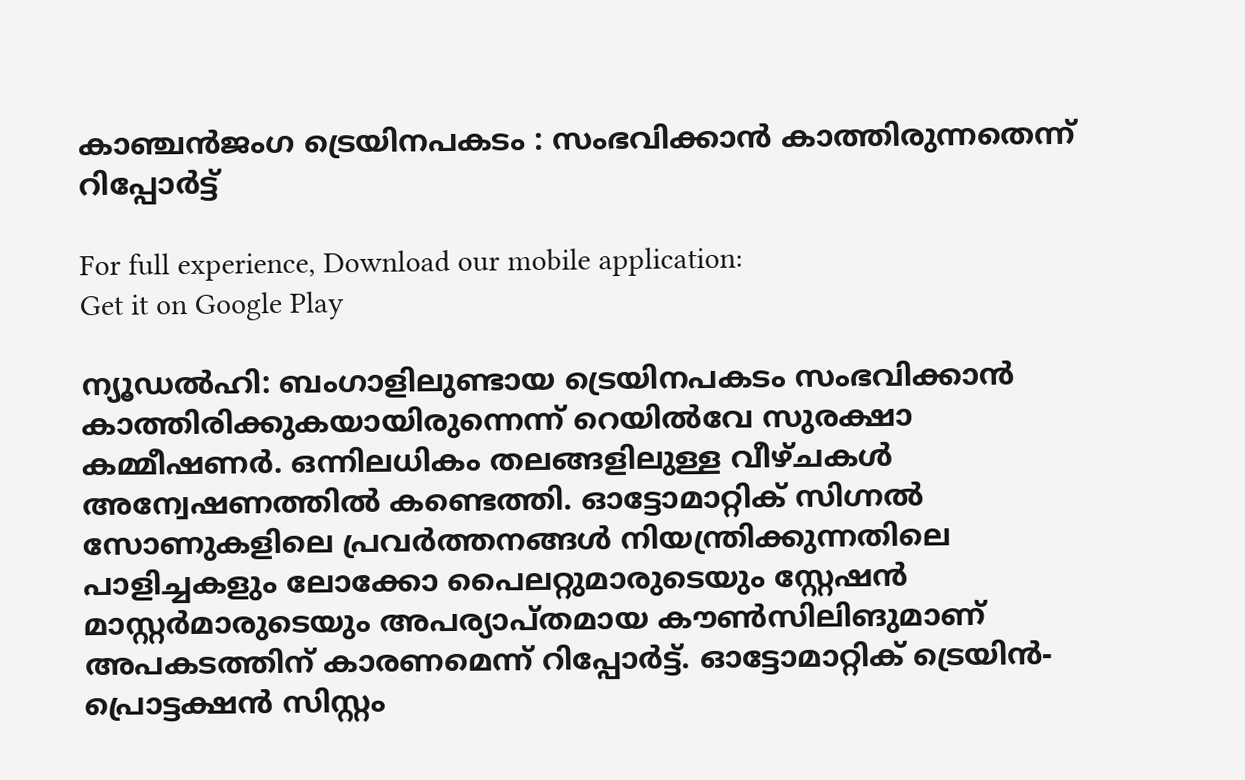കാഞ്ചൻജംഗ ട്രെയിനപകടം : സംഭവിക്കാൻ കാത്തിരുന്നതെന്ന് റിപ്പോർട്ട്

For full experience, Download our mobile application:
Get it on Google Play

ന്യൂഡൽഹി: ബംഗാളിലുണ്ടായ ട്രെയിനപകടം സംഭവിക്കാൻ കാത്തിരിക്കുകയായിരുന്നെന്ന് റെയിൽവേ സുരക്ഷാ കമ്മീഷണർ. ഒന്നിലധികം തലങ്ങളിലുള്ള വീഴ്ചകൾ അന്വേഷണത്തിൽ കണ്ടെത്തി. ഓട്ടോമാറ്റിക് സിഗ്നൽ സോണുകളിലെ പ്രവർത്തനങ്ങൾ നിയന്ത്രിക്കുന്നതിലെ പാളിച്ചകളും ലോക്കോ പൈലറ്റുമാരുടെയും സ്റ്റേഷൻ മാസ്റ്റർമാരുടെയും അപര്യാപ്തമായ കൗൺസിലിങുമാണ് അപകടത്തിന് കാരണമെന്ന് റിപ്പോർട്ട്. ഓട്ടോമാറ്റിക് ട്രെയിൻ- പ്രൊട്ടക്ഷൻ സിസ്റ്റം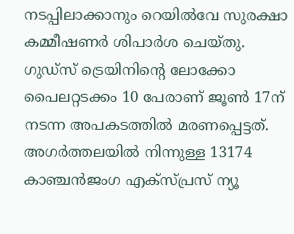നടപ്പിലാക്കാനും റെയിൽവേ സുരക്ഷാ കമ്മീഷണർ ശിപാർശ ചെയ്തു. ഗുഡ്‌സ് ട്രെയിനിൻ്റെ ലോക്കോ പൈലറ്റടക്കം 10 പേരാണ് ജൂൺ 17ന് നടന്ന അപകടത്തിൽ മരണപ്പെട്ടത്. അഗർത്തലയിൽ നിന്നുള്ള 13174 കാഞ്ചൻജംഗ എക്‌സ്പ്രസ് ന്യൂ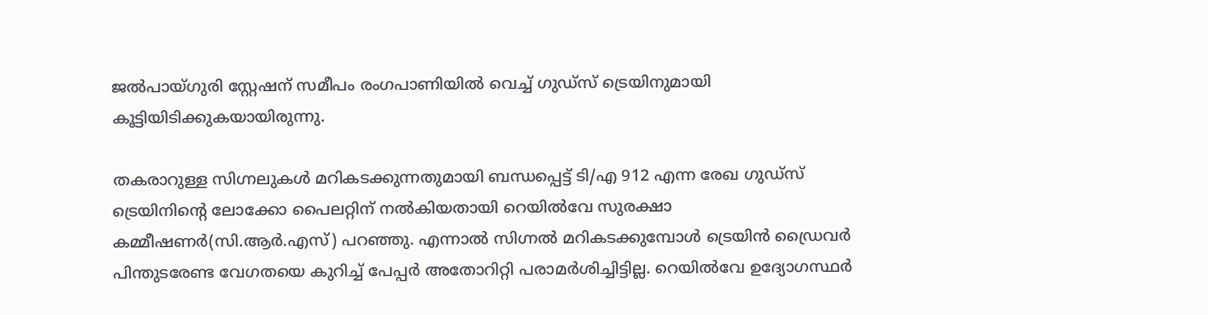ജൽപായ്ഗുരി സ്റ്റേഷന് സമീപം രംഗപാണിയിൽ വെച്ച് ഗുഡ്‌സ് ട്രെയിനുമായി കൂട്ടിയിടിക്കുകയായിരുന്നു.

തകരാറുള്ള സിഗ്നലുകൾ മറികടക്കുന്നതുമായി ബന്ധപ്പെട്ട് ടി/എ 912 എന്ന രേഖ ഗുഡ്‌സ് ട്രെയിനിൻ്റെ ലോക്കോ പൈലറ്റിന് നൽകിയതായി റെയിൽവേ സുരക്ഷാ കമ്മീഷണർ(സി.ആർ.എസ്) പറഞ്ഞു. എന്നാൽ സിഗ്നൽ മറികടക്കുമ്പോൾ ട്രെയിൻ ഡ്രൈവർ പിന്തുടരേണ്ട വേഗതയെ കുറിച്ച് പേപ്പർ അതോറിറ്റി പരാമർശിച്ചിട്ടില്ല. റെയിൽവേ ഉദ്യോഗസ്ഥർ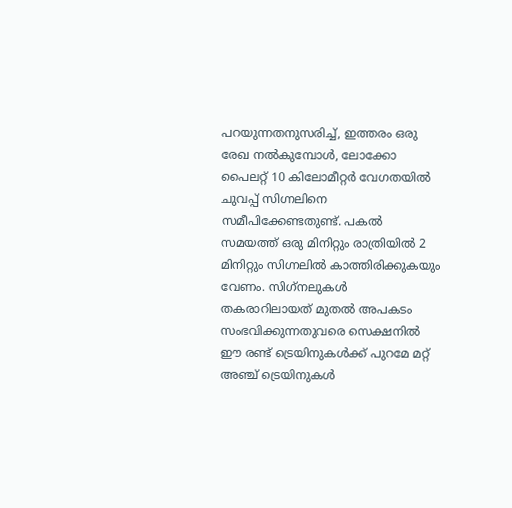പറയുന്നതനുസരിച്ച്, ഇത്തരം ഒരു രേഖ നൽകുമ്പോൾ, ലോക്കോ പൈലറ്റ് 10 കിലോമീറ്റർ വേഗതയിൽ ചുവപ്പ് സിഗ്നലിനെ സമീപിക്കേണ്ടതുണ്ട്. പകൽ സമയത്ത് ഒരു മിനിറ്റും രാത്രിയിൽ 2 മിനിറ്റും സിഗ്നലിൽ കാത്തിരിക്കുകയും വേണം. സിഗ്‌നലുകൾ തകരാറിലായത് മുതൽ അപകടം സംഭവിക്കുന്നതുവരെ സെക്ഷനിൽ ഈ രണ്ട് ട്രെയിനുകൾക്ക് പുറമേ മറ്റ് അഞ്ച് ട്രെയിനുകൾ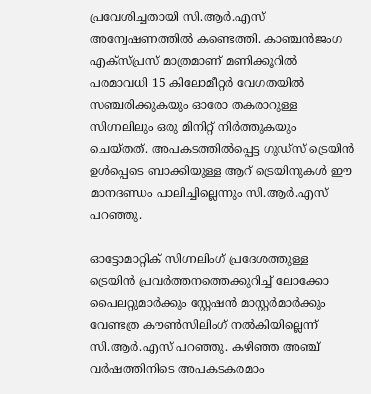പ്രവേശിച്ചതായി സി.ആർ.എസ് അന്വേഷണത്തിൽ കണ്ടെത്തി. കാഞ്ചൻജംഗ എക്‌സ്പ്രസ് മാത്രമാണ് മണിക്കൂറിൽ പരമാവധി 15 കിലോമീറ്റർ വേഗതയിൽ സഞ്ചരിക്കുകയും ഓരോ തകരാറുള്ള സിഗ്നലിലും ഒരു മിനിറ്റ് നിർത്തുകയും ചെയ്തത്. അപകടത്തിൽപ്പെട്ട ഗുഡ്‌സ് ട്രെയിൻ ഉൾപ്പെടെ ബാക്കിയുള്ള ആറ് ട്രെയിനുകൾ ഈ മാനദണ്ഡം പാലിച്ചില്ലെന്നും സി.ആർ.എസ് പറഞ്ഞു.

ഓട്ടോമാറ്റിക് സിഗ്നലിംഗ് പ്രദേശത്തുള്ള ട്രെയിൻ പ്രവർത്തനത്തെക്കുറിച്ച് ലോക്കോ പൈലറ്റുമാർക്കും സ്റ്റേഷൻ മാസ്റ്റർമാർക്കും വേണ്ടത്ര കൗൺസിലിംഗ് നൽകിയില്ലെന്ന് സി.ആർ.എസ് പറഞ്ഞു. കഴിഞ്ഞ അഞ്ച് വർഷത്തിനിടെ അപകടകരമാം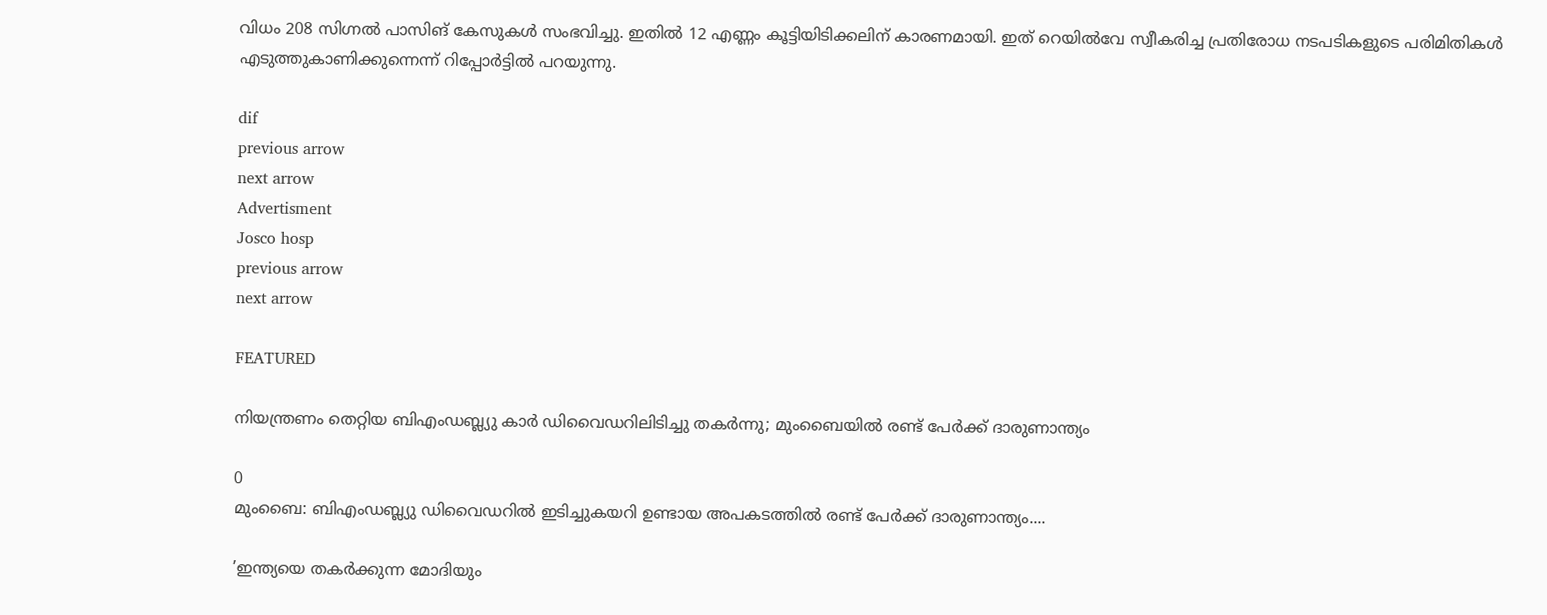വിധം 208 സിഗ്നൽ പാസിങ് കേസുകൾ സംഭവിച്ചു. ഇതിൽ 12 എണ്ണം കൂട്ടിയിടിക്കലിന് കാരണമായി. ഇത് റെയിൽവേ സ്വീകരിച്ച പ്രതിരോധ നടപടികളുടെ പരിമിതികൾ എടുത്തുകാണിക്കുന്നെന്ന് റിപ്പോർട്ടിൽ പറയുന്നു.

dif
previous arrow
next arrow
Advertisment
Josco hosp
previous arrow
next arrow

FEATURED

നിയന്ത്രണം തെറ്റിയ ബിഎംഡബ്ല്യു കാർ ഡിവൈഡറിലിടിച്ചു തകർന്നു; മുംബൈയിൽ രണ്ട് പേർക്ക് ദാരുണാന്ത്യം

0
മുംബൈ: ബിഎംഡബ്ല്യു ഡിവൈഡറില്‍ ഇടിച്ചുകയറി ഉണ്ടായ അപകടത്തില്‍ രണ്ട് പേര്‍ക്ക് ദാരുണാന്ത്യം....

’ഇന്ത്യയെ തകർക്കുന്ന മോദിയും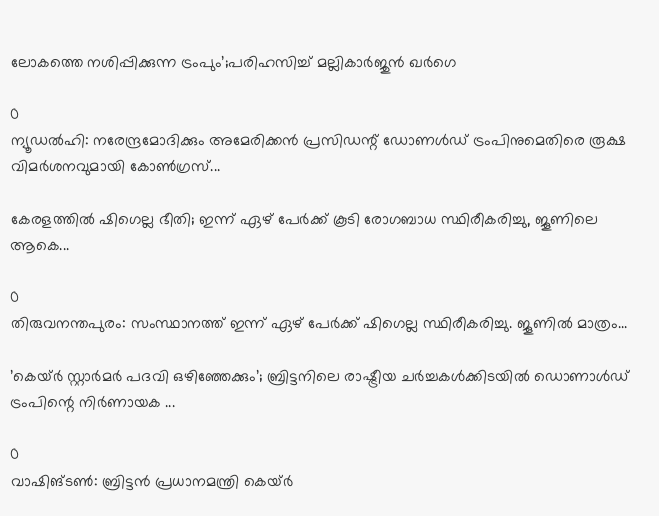ലോകത്തെ നശിപ്പിക്കുന്ന ട്രംപും’;പരിഹസിച്ച് മല്ലികാർജുൻ ഖർഗെ

0
ന്യൂഡല്‍ഹി: നരേന്ദ്രമോദിക്കും അമേരിക്കന്‍ പ്രസിഡന്റ് ഡോണള്‍ഡ് ട്രംപിനുമെതിരെ രൂക്ഷ വിമര്‍ശനവുമായി കോണ്‍ഗ്രസ്...

കേരളത്തിൽ ഷിഗെല്ല ഭീതി; ഇന്ന് ഏഴ് പേർക്ക് കൂടി രോഗബാധ സ്ഥിരീകരിച്ചു, ജൂണിലെ ആകെ...

0
തിരുവനന്തപുരം: സംസ്ഥാനത്ത് ഇന്ന് ഏഴ് പേര്‍ക്ക് ഷിഗെല്ല സ്ഥിരീകരിച്ചു. ജൂണില്‍ മാത്രം...

’കെയ്ര്‍ സ്റ്റാര്‍മര്‍ പദവി ഒഴിഞ്ഞേക്കും’; ബ്രിട്ടനിലെ രാഷ്ട്രീയ ചർച്ചകൾക്കിടയിൽ ഡൊണാൾഡ് ട്രംപിന്റെ നിർണായക ...

0
വാഷിങ്ടണ്‍: ബ്രിട്ടൻ പ്രധാനമന്ത്രി കെയ്ര്‍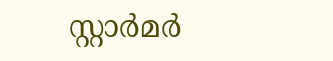സ്റ്റാര്‍മര്‍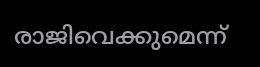രാജിവെക്കുമെന്ന്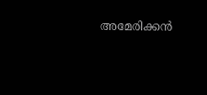അമേരിക്കന്‍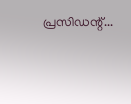പ്രസിഡന്റ്...